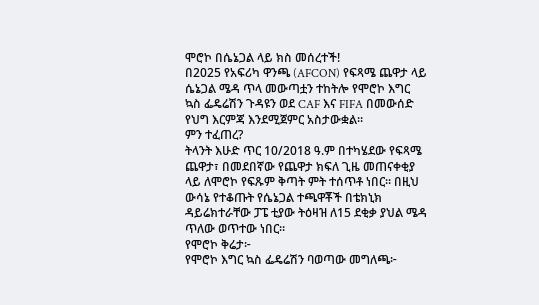ሞሮኮ በሴኔጋል ላይ ክስ መሰረተች!
በ2025 የአፍሪካ ዋንጫ (AFCON) የፍጻሜ ጨዋታ ላይ ሴኔጋል ሜዳ ጥላ መውጣቷን ተከትሎ የሞሮኮ እግር ኳስ ፌዴሬሽን ጉዳዩን ወደ CAF እና FIFA በመውሰድ የህግ እርምጃ እንደሚጀምር አስታውቋል።
ምን ተፈጠረ?
ትላንት እሁድ ጥር 10/2018 ዓ.ም በተካሄደው የፍጻሜ ጨዋታ፣ በመደበኛው የጨዋታ ክፍለ ጊዜ መጠናቀቂያ ላይ ለሞሮኮ የፍጹም ቅጣት ምት ተሰጥቶ ነበር። በዚህ ውሳኔ የተቆጡት የሴኔጋል ተጫዋቾች በቴክኒክ ዳይሬክተራቸው ፓፔ ቲያው ትዕዛዝ ለ15 ደቂቃ ያህል ሜዳ ጥለው ወጥተው ነበር።
የሞሮኮ ቅሬታ፦
የሞሮኮ እግር ኳስ ፌዴሬሽን ባወጣው መግለጫ፦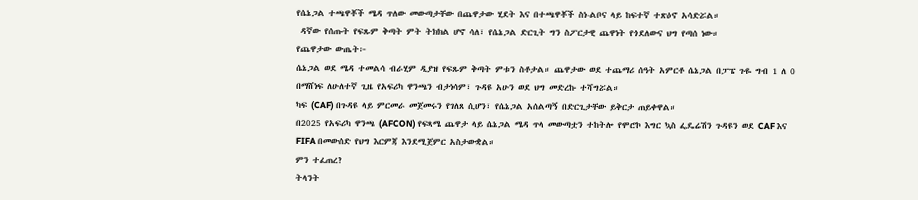የሴኔጋል ተጫዋቾች ሜዳ ጥለው መውጣታቸው በጨዋታው ሂደት እና በተጫዋቾች ስነ-ልቦና ላይ ከፍተኛ ተጽዕኖ አሳድሯል።
 ዳኛው የሰጡት የፍጹም ቅጣት ምት ትክክል ሆኖ ሳለ፣ የሴኔጋል ድርጊት ግን ስፖርታዊ ጨዋነት የጎደለውና ህግ የጣሰ ነው።
የጨዋታው ውጤት፦
ሴኔጋል ወደ ሜዳ ተመልሳ ብራሂም ዲያዝ የፍጹም ቅጣት ምቱን ስቶታል። ጨዋታው ወደ ተጨማሪ ሰዓት አምርቶ ሴኔጋል በፓፔ ጉዬ ግብ 1 ለ 0 በማሸነፍ ለሁለተኛ ጊዜ የአፍሪካ ዋንጫን ብታነሳም፣ ጉዳዩ አሁን ወደ ህግ መድረኩ ተሻግሯል።
ካፍ (CAF) በጉዳዩ ላይ ምርመራ መጀመሩን የገለጸ ሲሆን፣ የሴኔጋል አሰልጣኝ በድርጊታቸው ይቅርታ ጠይቀዋል።
በ2025 የአፍሪካ ዋንጫ (AFCON) የፍጻሜ ጨዋታ ላይ ሴኔጋል ሜዳ ጥላ መውጣቷን ተከትሎ የሞሮኮ እግር ኳስ ፌዴሬሽን ጉዳዩን ወደ CAF እና FIFA በመውሰድ የህግ እርምጃ እንደሚጀምር አስታውቋል።
ምን ተፈጠረ?
ትላንት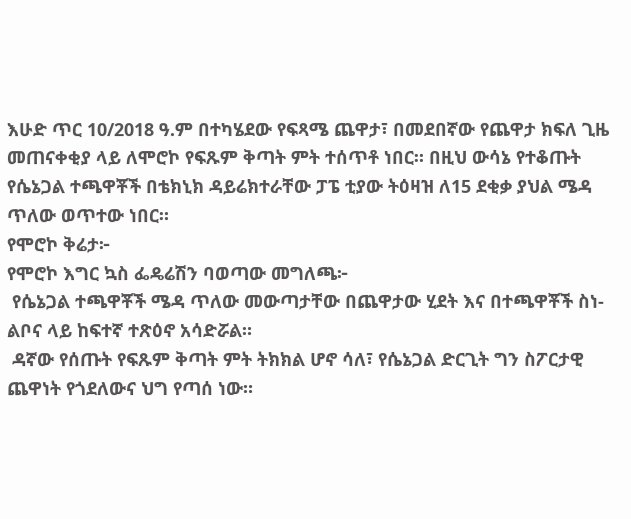እሁድ ጥር 10/2018 ዓ.ም በተካሄደው የፍጻሜ ጨዋታ፣ በመደበኛው የጨዋታ ክፍለ ጊዜ መጠናቀቂያ ላይ ለሞሮኮ የፍጹም ቅጣት ምት ተሰጥቶ ነበር። በዚህ ውሳኔ የተቆጡት የሴኔጋል ተጫዋቾች በቴክኒክ ዳይሬክተራቸው ፓፔ ቲያው ትዕዛዝ ለ15 ደቂቃ ያህል ሜዳ ጥለው ወጥተው ነበር።
የሞሮኮ ቅሬታ፦
የሞሮኮ እግር ኳስ ፌዴሬሽን ባወጣው መግለጫ፦
 የሴኔጋል ተጫዋቾች ሜዳ ጥለው መውጣታቸው በጨዋታው ሂደት እና በተጫዋቾች ስነ-ልቦና ላይ ከፍተኛ ተጽዕኖ አሳድሯል።
 ዳኛው የሰጡት የፍጹም ቅጣት ምት ትክክል ሆኖ ሳለ፣ የሴኔጋል ድርጊት ግን ስፖርታዊ ጨዋነት የጎደለውና ህግ የጣሰ ነው።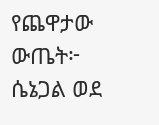የጨዋታው ውጤት፦
ሴኔጋል ወደ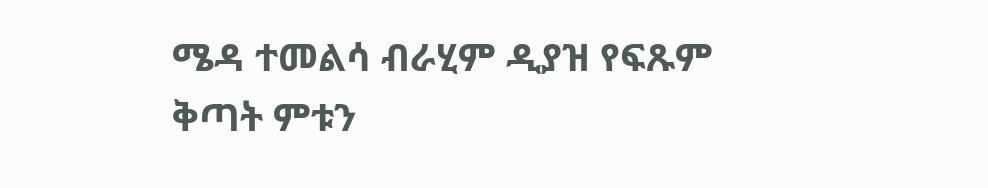ሜዳ ተመልሳ ብራሂም ዲያዝ የፍጹም ቅጣት ምቱን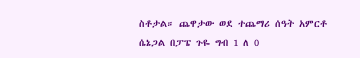ስቶታል። ጨዋታው ወደ ተጨማሪ ሰዓት አምርቶ ሴኔጋል በፓፔ ጉዬ ግብ 1 ለ 0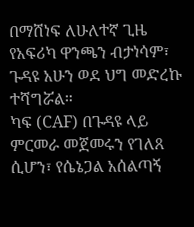በማሸነፍ ለሁለተኛ ጊዜ የአፍሪካ ዋንጫን ብታነሳም፣ ጉዳዩ አሁን ወደ ህግ መድረኩ ተሻግሯል።
ካፍ (CAF) በጉዳዩ ላይ ምርመራ መጀመሩን የገለጸ ሲሆን፣ የሴኔጋል አሰልጣኝ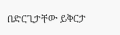በድርጊታቸው ይቅርታ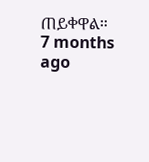ጠይቀዋል።
7 months ago